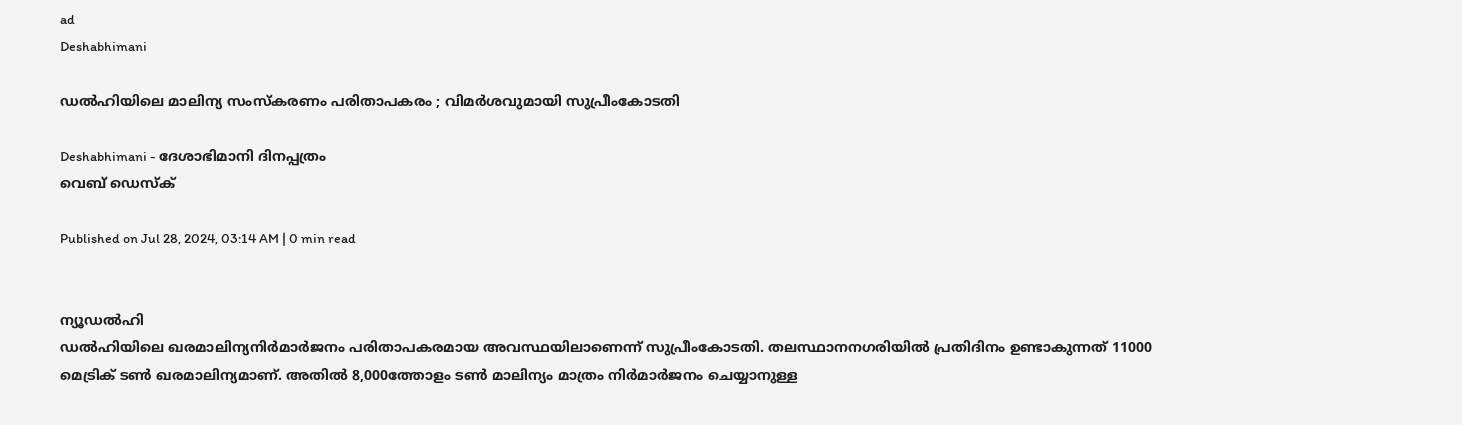ad
Deshabhimani

ഡൽഹിയിലെ മാലിന്യ സംസ്കരണം പരിതാപകരം ; വിമര്‍ശവുമായി സുപ്രീംകോടതി

Deshabhimani - ദേശാഭിമാനി ദിനപ്പത്രം
വെബ് ഡെസ്ക്

Published on Jul 28, 2024, 03:14 AM | 0 min read


ന്യൂഡൽഹി
ഡൽഹിയിലെ ഖരമാലിന്യനിർമാർജനം പരിതാപകരമായ അവസ്ഥയിലാണെന്ന്‌ സുപ്രീംകോടതി. തലസ്ഥാനനഗരിയിൽ പ്രതിദിനം ഉണ്ടാകുന്നത്‌ 11000 മെട്രിക് ടൺ ഖരമാലിന്യമാണ്‌. അതിൽ 8,000ത്തോളം ടൺ മാലിന്യം മാത്രം നിർമാർജനം ചെയ്യാനുള്ള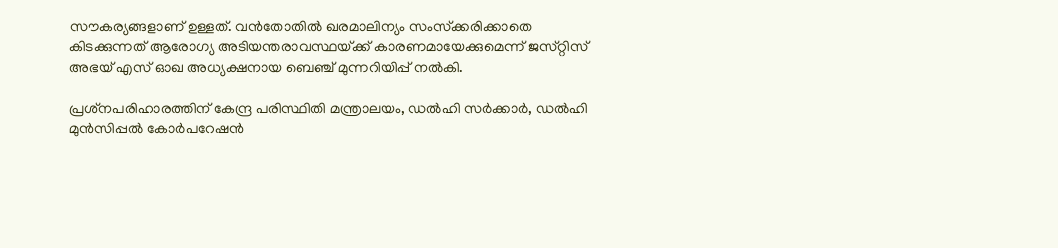സൗകര്യങ്ങളാണ്‌ ഉള്ളത്‌. വൻതോതിൽ ഖരമാലിന്യം സംസ്‌ക്കരിക്കാതെ കിടക്കുന്നത്‌ ആരോഗ്യ അടിയന്തരാവസ്ഥയ്‌ക്ക്‌ കാരണമായേക്കുമെന്ന്‌ ജസ്‌റ്റിസ്‌ അഭയ്‌ എസ്‌ ഓഖ അധ്യക്ഷനായ ബെഞ്ച്‌ മുന്നറിയിപ്പ്‌ നൽകി.

പ്രശ്‌നപരിഹാരത്തിന്‌ കേന്ദ്ര പരിസ്ഥിതി മന്ത്രാലയം, ഡൽഹി സർക്കാർ, ഡൽഹി മുൻസിപ്പൽ കോർപറേഷൻ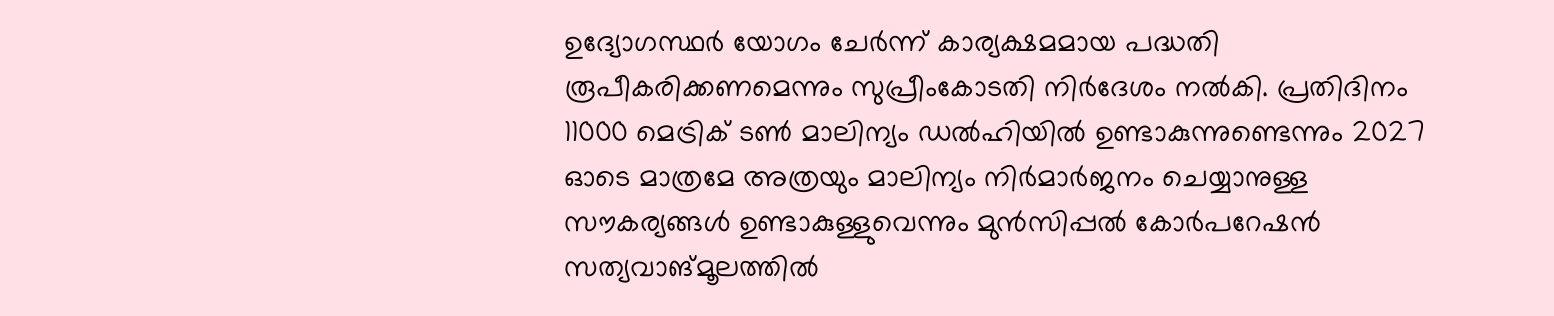ഉദ്യോഗസ്ഥർ യോഗം ചേർന്ന്‌ കാര്യക്ഷമമായ പദ്ധതി രൂപീകരിക്കണമെന്നും സുപ്രീംകോടതി നിർദേശം നൽകി. പ്രതിദിനം 11000 മെട്രിക് ടൺ മാലിന്യം ഡൽഹിയിൽ ഉണ്ടാകുന്നുണ്ടെന്നും 2027 ഓടെ മാത്രമേ അത്രയും മാലിന്യം നിർമാർജനം ചെയ്യാനുള്ള സൗകര്യങ്ങൾ ഉണ്ടാകുള്ളുവെന്നും മുൻസിപ്പൽ കോർപറേഷൻ സത്യവാങ്മൂലത്തിൽ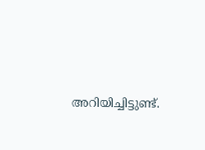അറിയിച്ചിട്ടുണ്ട്‌.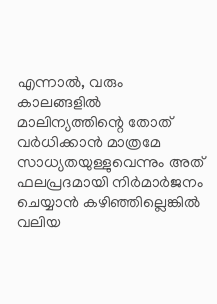എന്നാൽ, വരും കാലങ്ങളിൽ മാലിന്യത്തിന്റെ തോത്‌ വർധിക്കാൻ മാത്രമേ സാധ്യതയുള്ളുവെന്നും അത്‌ ഫലപ്രദമായി നിർമാർജനം ചെയ്യാൻ കഴിഞ്ഞില്ലെങ്കിൽ വലിയ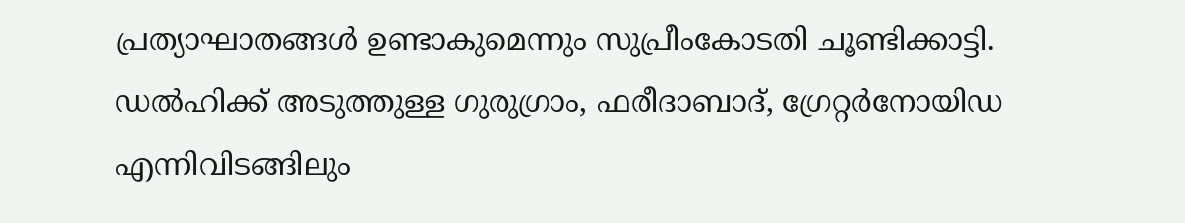പ്രത്യാഘാതങ്ങൾ ഉണ്ടാകുമെന്നും സുപ്രീംകോടതി ചൂണ്ടിക്കാട്ടി. ഡൽഹിക്ക്‌ അടുത്തുള്ള ഗുരുഗ്രാം, ഫരീദാബാദ്‌, ഗ്രേറ്റർനോയിഡ എന്നിവിടങ്ങിലും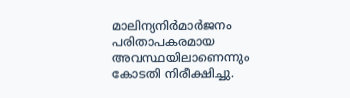മാലിന്യനിർമാർജനം പരിതാപകരമായ അവസ്ഥയിലാണെന്നും കോടതി നിരീക്ഷിച്ചു.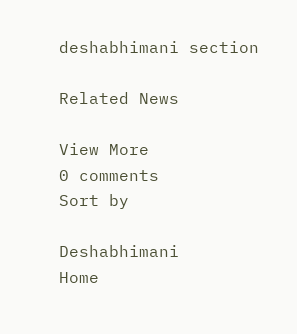deshabhimani section

Related News

View More
0 comments
Sort by

Deshabhimani
Home